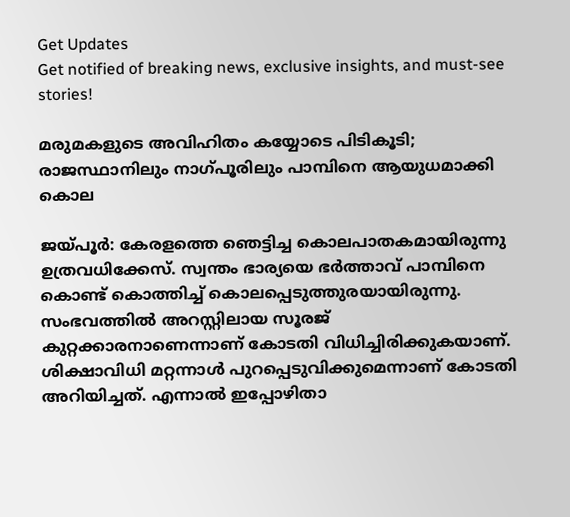Get Updates
Get notified of breaking news, exclusive insights, and must-see stories!

മരുമകളുടെ അവിഹിതം കയ്യോടെ പിടികൂടി; രാജസ്ഥാനിലും നാഗ്പൂരിലും പാമ്പിനെ ആയുധമാക്കി കൊല

ജയ്പൂര്‍: കേരളത്തെ ഞെട്ടിച്ച കൊലപാതകമായിരുന്നു ഉത്രവധിക്കേസ്. സ്വന്തം ഭാര്യയെ ഭര്‍ത്താവ് പാമ്പിനെ കൊണ്ട് കൊത്തിച്ച് കൊലപ്പെടുത്തുരയായിരുന്നു. സംഭവത്തില്‍ അറസ്റ്റിലായ സൂരജ് കുറ്റക്കാരനാണെന്നാണ് കോടതി വിധിച്ചിരിക്കുകയാണ്. ശിക്ഷാവിധി മറ്റന്നാള്‍ പുറപ്പെടുവിക്കുമെന്നാണ് കോടതി അറിയിച്ചത്. എന്നാല്‍ ഇപ്പോഴിതാ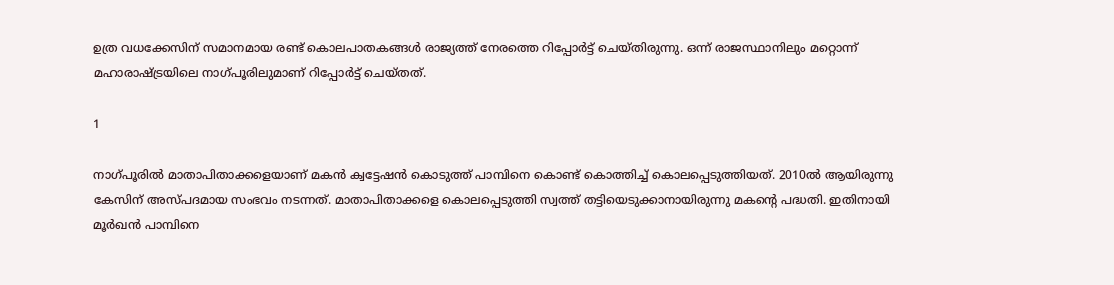ഉത്ര വധക്കേസിന് സമാനമായ രണ്ട് കൊലപാതകങ്ങള്‍ രാജ്യത്ത് നേരത്തെ റിപ്പോര്‍ട്ട് ചെയ്തിരുന്നു. ഒന്ന് രാജസ്ഥാനിലും മറ്റൊന്ന് മഹാരാഷ്ട്രയിലെ നാഗ്പൂരിലുമാണ് റിപ്പോര്‍ട്ട് ചെയ്തത്.

1

നാഗ്പൂരില്‍ മാതാപിതാക്കളെയാണ് മകന്‍ ക്വട്ടേഷന്‍ കൊടുത്ത് പാമ്പിനെ കൊണ്ട് കൊത്തിച്ച് കൊലപ്പെടുത്തിയത്. 2010ല്‍ ആയിരുന്നു കേസിന് അസ്പദമായ സംഭവം നടന്നത്. മാതാപിതാക്കളെ കൊലപ്പെടുത്തി സ്വത്ത് തട്ടിയെടുക്കാനായിരുന്നു മകന്റെ പദ്ധതി. ഇതിനായി മൂര്‍ഖന്‍ പാമ്പിനെ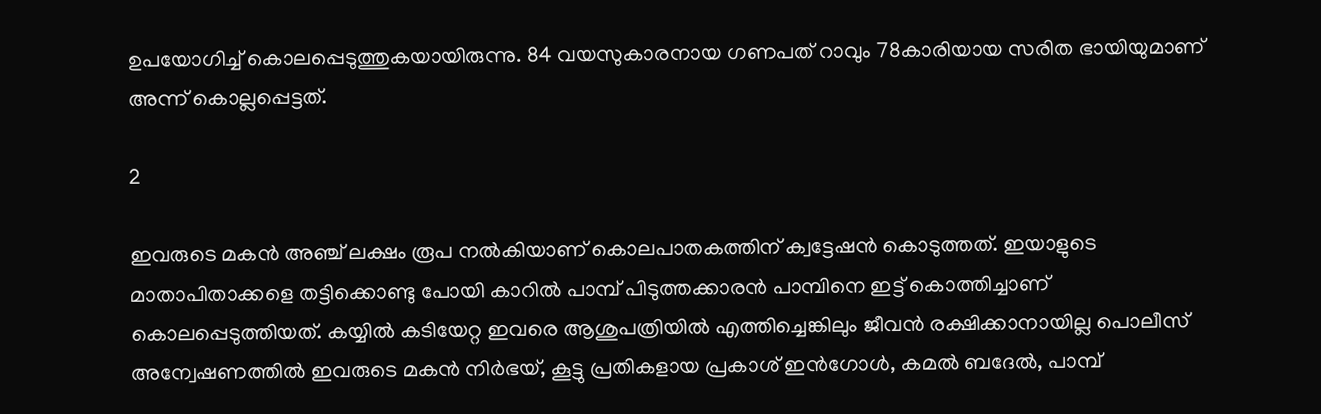ഉപയോഗിച്ച് കൊലപ്പെടുത്തുകയായിരുന്നു. 84 വയസുകാരനായ ഗണപത് റാവും 78കാരിയായ സരിത ഭായിയുമാണ് അന്ന് കൊല്ലപ്പെട്ടത്.

2

ഇവരുടെ മകന്‍ അഞ്ച് ലക്ഷം രൂപ നല്‍കിയാണ് കൊലപാതകത്തിന് ക്വട്ടേഷന്‍ കൊടുത്തത്. ഇയാളുടെ മാതാപിതാക്കളെ തട്ടിക്കൊണ്ടു പോയി കാറില്‍ പാമ്പ് പിടുത്തക്കാരന്‍ പാമ്പിനെ ഇട്ട് കൊത്തിച്ചാണ് കൊലപ്പെടുത്തിയത്. കയ്യില്‍ കടിയേറ്റ ഇവരെ ആശുപത്രിയില്‍ എത്തിച്ചെങ്കിലും ജീവന്‍ രക്ഷിക്കാനായില്ല പൊലീസ് അന്വേഷണത്തില്‍ ഇവരുടെ മകന്‍ നിര്‍ഭയ്, കൂട്ടു പ്രതികളായ പ്രകാശ് ഇന്‍ഗോള്‍, കമല്‍ ബദേല്‍, പാമ്പ്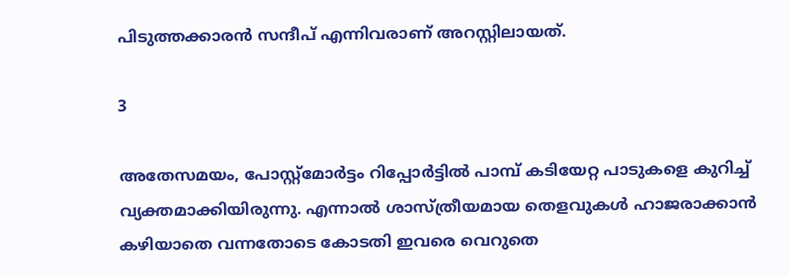പിടുത്തക്കാരന്‍ സന്ദീപ് എന്നിവരാണ് അറസ്റ്റിലായത്.

3

അതേസമയം, പോസ്റ്റ്‌മോര്‍ട്ടം റിപ്പോര്‍ട്ടില്‍ പാമ്പ് കടിയേറ്റ പാടുകളെ കുറിച്ച് വ്യക്തമാക്കിയിരുന്നു. എന്നാല്‍ ശാസ്ത്രീയമായ തെളവുകള്‍ ഹാജരാക്കാന്‍ കഴിയാതെ വന്നതോടെ കോടതി ഇവരെ വെറുതെ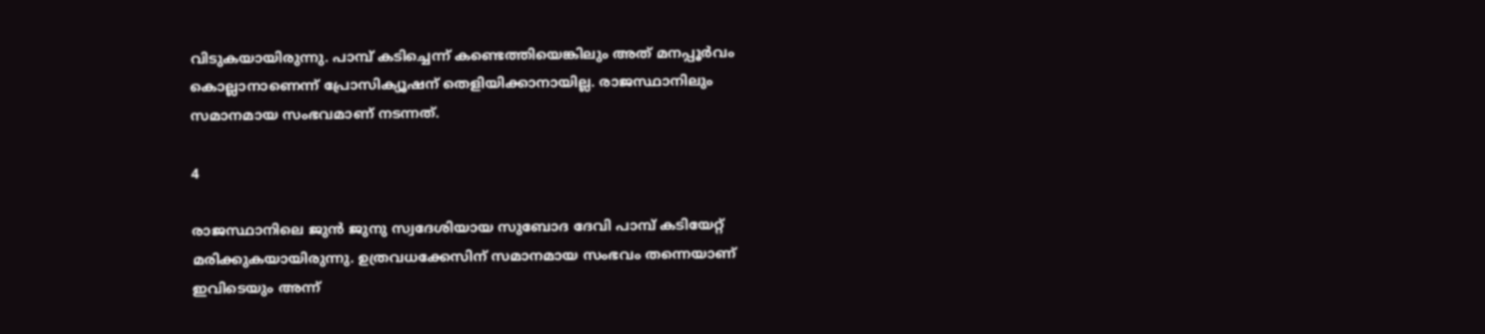വിടുകയായിരുന്നു. പാമ്പ് കടിച്ചെന്ന് കണ്ടെത്തിയെങ്കിലും അത് മനപ്പൂര്‍വം കൊല്ലാനാണെന്ന് പ്രോസിക്യൂഷന് തെളിയിക്കാനായില്ല. രാജസ്ഥാനിലും സമാനമായ സംഭവമാണ് നടന്നത്.

4

രാജസ്ഥാനിലെ ജുന്‍ ജുനു സ്വദേശിയായ സുബോദ ദേവി പാമ്പ് കടിയേറ്റ് മരിക്കുകയായിരുന്നു. ഉത്രവധക്കേസിന് സമാനമായ സംഭവം തന്നെയാണ് ഇവിടെയും അന്ന്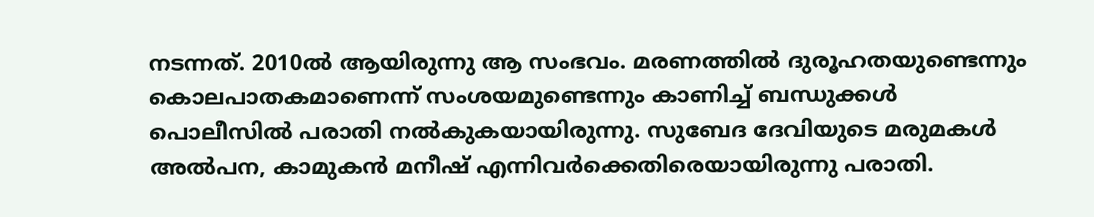നടന്നത്. 2010ല്‍ ആയിരുന്നു ആ സംഭവം. മരണത്തില്‍ ദുരൂഹതയുണ്ടെന്നും കൊലപാതകമാണെന്ന് സംശയമുണ്ടെന്നും കാണിച്ച് ബന്ധുക്കള്‍ പൊലീസില്‍ പരാതി നല്‍കുകയായിരുന്നു. സുബേദ ദേവിയുടെ മരുമകള്‍ അല്‍പന, കാമുകന്‍ മനീഷ് എന്നിവര്‍ക്കെതിരെയായിരുന്നു പരാതി.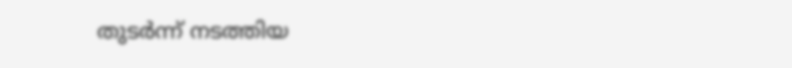തുടര്‍ന്ന് നടത്തിയ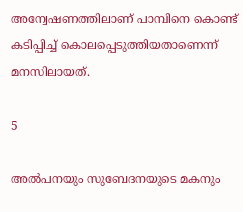അന്വേഷണത്തിലാണ് പാമ്പിനെ കൊണ്ട് കടിപ്പിച്ച് കൊലപ്പെടുത്തിയതാണെന്ന് മനസിലായത്.

5

അല്‍പനയും സുബേദനയുടെ മകനും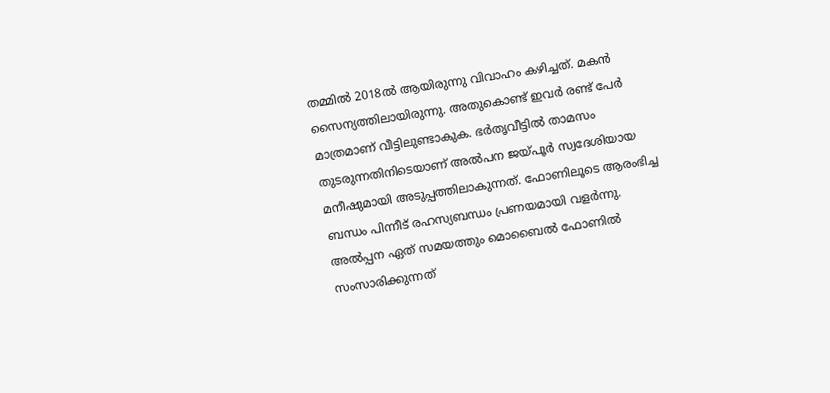തമ്മില്‍ 2018ല്‍ ആയിരുന്നു വിവാഹം കഴിച്ചത്. മകന്‍ സൈന്യത്തിലായിരുന്നു. അതുകൊണ്ട് ഇവര്‍ രണ്ട് പേര്‍ മാത്രമാണ് വീട്ടിലുണ്ടാകുക. ഭര്‍തൃവീട്ടില്‍ താമസം തുടരുന്നതിനിടെയാണ് അല്‍പന ജയ്പൂര്‍ സ്വദേശിയായ മനീഷുമായി അടുപ്പത്തിലാകുന്നത്. ഫോണിലൂടെ ആരംഭിച്ച ബന്ധം പിന്നീട് രഹസ്യബന്ധം പ്രണയമായി വളര്‍ന്നു. അല്‍പ്പന ഏത് സമയത്തും മൊബൈല്‍ ഫോണില്‍ സംസാരിക്കുന്നത്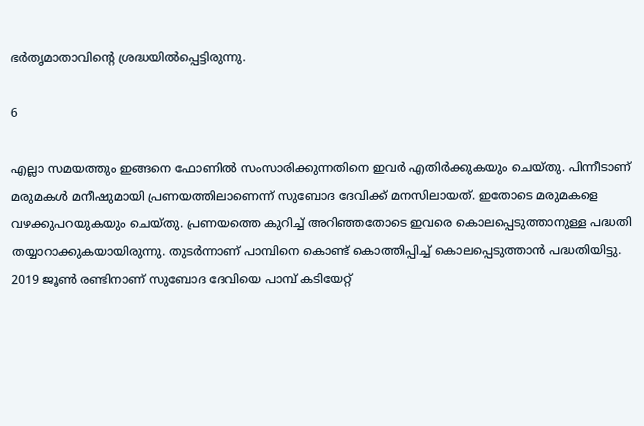ഭര്‍തൃമാതാവിന്റെ ശ്രദ്ധയില്‍പ്പെട്ടിരുന്നു.

6

എല്ലാ സമയത്തും ഇങ്ങനെ ഫോണില്‍ സംസാരിക്കുന്നതിനെ ഇവര്‍ എതിര്‍ക്കുകയും ചെയ്തു. പിന്നീടാണ് മരുമകള്‍ മനീഷുമായി പ്രണയത്തിലാണെന്ന് സുബോദ ദേവിക്ക് മനസിലായത്. ഇതോടെ മരുമകളെ വഴക്കുപറയുകയും ചെയ്തു. പ്രണയത്തെ കുറിച്ച് അറിഞ്ഞതോടെ ഇവരെ കൊലപ്പെടുത്താനുള്ള പദ്ധതി തയ്യാറാക്കുകയായിരുന്നു. തുടര്‍ന്നാണ് പാമ്പിനെ കൊണ്ട് കൊത്തിപ്പിച്ച് കൊലപ്പെടുത്താന്‍ പദ്ധതിയിട്ടു. 2019 ജൂണ്‍ രണ്ടിനാണ് സുബോദ ദേവിയെ പാമ്പ് കടിയേറ്റ്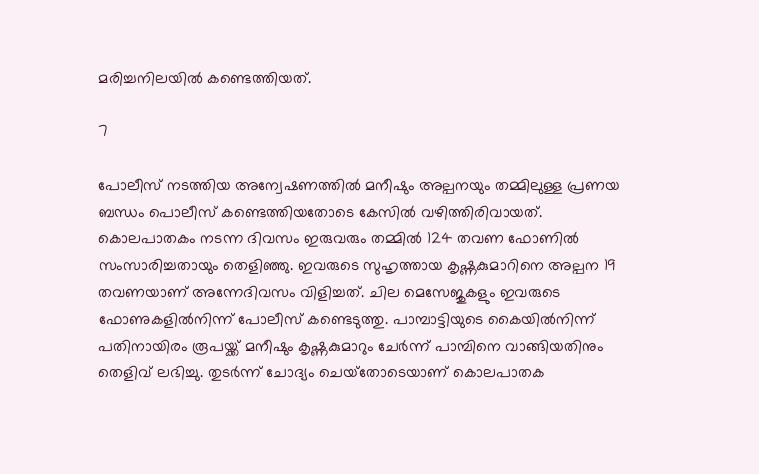മരിച്ചനിലയില്‍ കണ്ടെത്തിയത്.

7

പോലീസ് നടത്തിയ അന്വേഷണത്തില്‍ മനീഷും അല്പനയും തമ്മിലുള്ള പ്രണയ ബന്ധം പൊലീസ് കണ്ടെത്തിയതോടെ കേസില്‍ വഴിത്തിരിവായത്. കൊലപാതകം നടന്ന ദിവസം ഇരുവരും തമ്മില്‍ 124 തവണ ഫോണില്‍ സംസാരിച്ചതായും തെളിഞ്ഞു. ഇവരുടെ സുഹൃത്തായ കൃഷ്ണകുമാറിനെ അല്പന 19 തവണയാണ് അന്നേദിവസം വിളിച്ചത്. ചില മെസേജുകളും ഇവരുടെ ഫോണുകളില്‍നിന്ന് പോലീസ് കണ്ടെടുത്തു. പാമ്പാട്ടിയുടെ കൈയില്‍നിന്ന് പതിനായിരം രൂപയ്ക്ക് മനീഷും കൃഷ്ണകുമാറും ചേര്‍ന്ന് പാമ്പിനെ വാങ്ങിയതിനും തെളിവ് ലഭിച്ചു. തുടര്‍ന്ന് ചോദ്യം ചെയ്‌തോടെയാണ് കൊലപാതക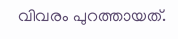വിവരം പുറത്തായത്.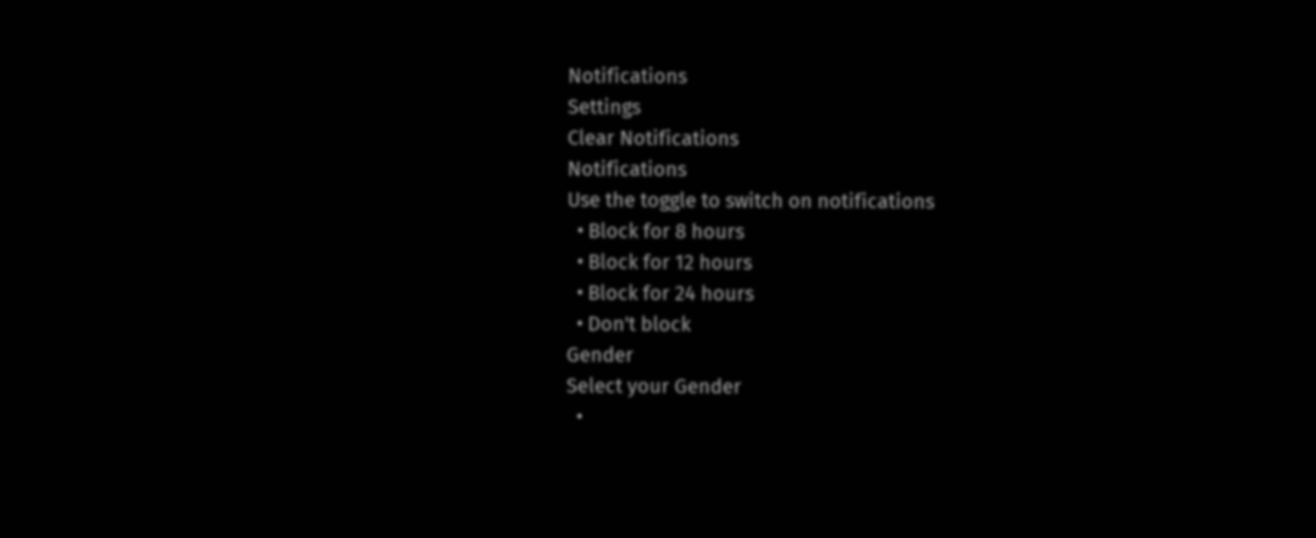Notifications
Settings
Clear Notifications
Notifications
Use the toggle to switch on notifications
  • Block for 8 hours
  • Block for 12 hours
  • Block for 24 hours
  • Don't block
Gender
Select your Gender
  •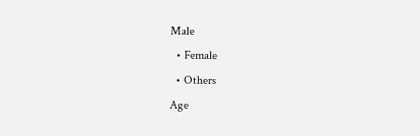Male
  • Female
  • Others
Age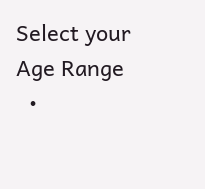Select your Age Range
  •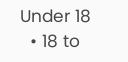Under 18
  • 18 to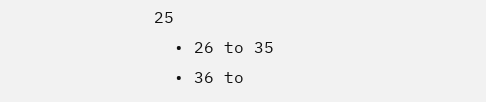25
  • 26 to 35
  • 36 to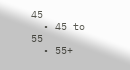45
  • 45 to 55
  • 55+